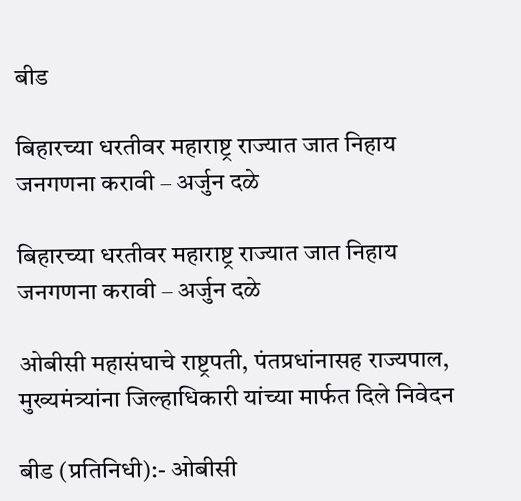बीड

बिहारच्या धरतीवर महाराष्ट्र राज्यात जात निहाय जनगणना करावी – अर्जुन दळे

बिहारच्या धरतीवर महाराष्ट्र राज्यात जात निहाय जनगणना करावी – अर्जुन दळे

ओबीसी महासंघाचे राष्ट्रपती, पंतप्रधांनासह राज्यपाल,
मुख्यमंत्र्यांना जिल्हाधिकारी यांच्या मार्फत दिले निवेदन

बीड (प्रतिनिधी):- ओबीसी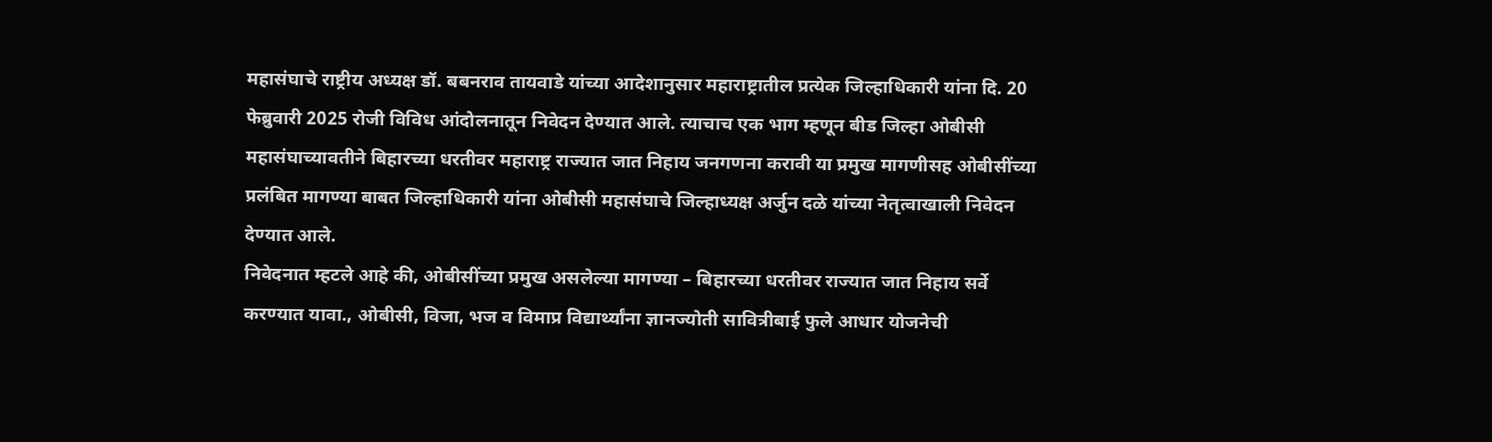महासंघाचे राष्ट्रीय अध्यक्ष डॉ. बबनराव तायवाडे यांच्या आदेशानुसार महाराष्ट्रातील प्रत्येक जिल्हाधिकारी यांना दि. 20 फेब्रुवारी 2025 रोजी विविध आंदोलनातून निवेदन देण्यात आले. त्याचाच एक भाग म्हणून बीड जिल्हा ओबीसी महासंघाच्यावतीने बिहारच्या धरतीवर महाराष्ट्र राज्यात जात निहाय जनगणना करावी या प्रमुख मागणीसह ओबीसींच्या प्रलंबित मागण्या बाबत जिल्हाधिकारी यांना ओबीसी महासंघाचे जिल्हाध्यक्ष अर्जुन दळे यांच्या नेतृत्वाखाली निवेदन देण्यात आले.
निवेदनात म्हटले आहे की, ओबीसींच्या प्रमुख असलेल्या मागण्या – बिहारच्या धरतीवर राज्यात जात निहाय सर्वे करण्यात यावा., ओबीसी, विजा, भज व विमाप्र विद्यार्थ्यांना ज्ञानज्योती सावित्रीबाई फुले आधार योजनेची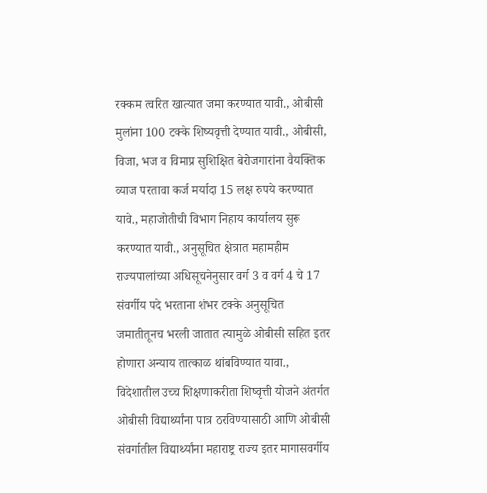रक्कम त्वरित खात्यात जमा करण्यात यावी., ओबीसी मुलांना 100 टक्के शिष्यवृत्ती देण्यात यावी., ओबीसी, विजा, भज व विमाप्र सुशिक्षित बेरोजगारांना वैयक्तिक व्याज परतावा कर्ज मर्यादा 15 लक्ष रुपये करण्यात यावे., महाजोतीची विभाग निहाय कार्यालय सुरू करण्यात यावी., अनुसूचित क्षेत्रात महामहीम राज्यपालांच्या अधिसूचनेनुसार वर्ग 3 व वर्ग 4 चे 17 संवर्गीय पदे भरताना शंभर टक्के अनुसूचित जमातीतूनच भरली जातात त्यामुळे ओबीसी सहित इतर होणारा अन्याय तात्काळ थांबविण्यात यावा., विदेशातील उच्च शिक्षणाकरीता शिष्वृत्ती योजने अंतर्गत ओबीसी विद्यार्थ्यांना पात्र ठरविण्यासाठी आणि ओबीसी संवर्गातील विद्यार्थ्यांना महाराष्ट्र राज्य इतर मागासवर्गीय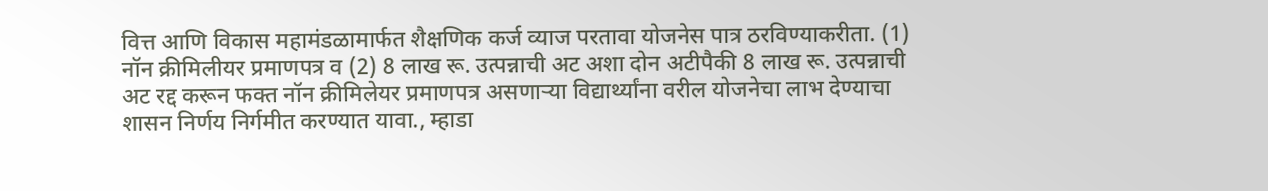वित्त आणि विकास महामंडळामार्फत शैक्षणिक कर्ज व्याज परतावा योजनेस पात्र ठरविण्याकरीता. (1) नॉन क्रीमिलीयर प्रमाणपत्र व (2) 8 लाख रू. उत्पन्नाची अट अशा दोन अटीपैकी 8 लाख रू. उत्पन्नाची अट रद्द करून फक्त नॉन क्रीमिलेयर प्रमाणपत्र असणार्‍या विद्यार्थ्यांना वरील योजनेचा लाभ देण्याचा शासन निर्णय निर्गमीत करण्यात यावा., म्हाडा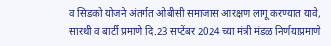व सिडको योजने अंतर्गत ओबीसी समाजास आरक्षण लागू करण्यात यावे, सारथी व बार्टी प्रमाणे दि.23 सप्टेंबर 2024 च्या मंत्री मंडळ निर्णयाप्रमाणे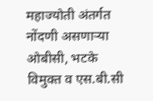महाज्योती अंतर्गत नोंदणी असणार्‍या ओबीसी, भटके विमुक्त व एस.बी.सी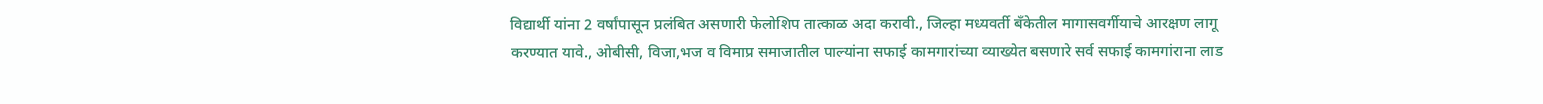विद्यार्थी यांना 2 वर्षांपासून प्रलंबित असणारी फेलोशिप तात्काळ अदा करावी., जिल्हा मध्यवर्ती बँकेतील मागासवर्गीयाचे आरक्षण लागू करण्यात यावे., ओबीसी, विजा,भज व विमाप्र समाजातील पाल्यांना सफाई कामगारांच्या व्याख्येत बसणारे सर्व सफाई कामगांराना लाड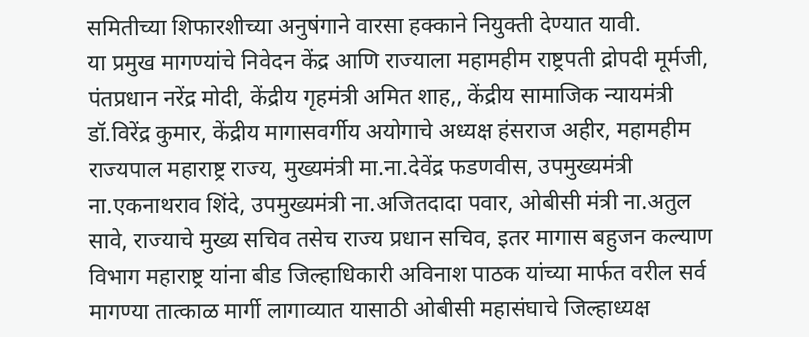समितीच्या शिफारशीच्या अनुषंगाने वारसा हक्काने नियुक्ती देण्यात यावी.
या प्रमुख मागण्यांचे निवेदन केंद्र आणि राज्याला महामहीम राष्ट्रपती द्रोपदी मूर्मजी, पंतप्रधान नरेंद्र मोदी, केंद्रीय गृहमंत्री अमित शाह,, केंद्रीय सामाजिक न्यायमंत्री डॉ.विरेंद्र कुमार, केंद्रीय मागासवर्गीय अयोगाचे अध्यक्ष हंसराज अहीर, महामहीम राज्यपाल महाराष्ट्र राज्य, मुख्यमंत्री मा.ना.देवेंद्र फडणवीस, उपमुख्यमंत्री ना.एकनाथराव शिंदे, उपमुख्यमंत्री ना.अजितदादा पवार, ओबीसी मंत्री ना.अतुल सावे, राज्याचे मुख्य सचिव तसेच राज्य प्रधान सचिव, इतर मागास बहुजन कल्याण विभाग महाराष्ट्र यांना बीड जिल्हाधिकारी अविनाश पाठक यांच्या मार्फत वरील सर्व मागण्या तात्काळ मार्गी लागाव्यात यासाठी ओबीसी महासंघाचे जिल्हाध्यक्ष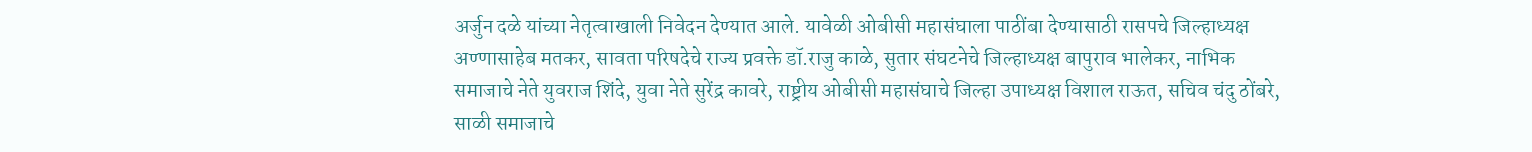अर्जुन दळे यांच्या नेतृत्वाखाली निवेदन देण्यात आले. यावेळी ओबीसी महासंघाला पाठींबा देण्यासाठी रासपचे जिल्हाध्यक्ष अण्णासाहेब मतकर, सावता परिषदेचे राज्य प्रवक्ते डॉ.राजु काळे, सुतार संघटनेचे जिल्हाध्यक्ष बापुराव भालेकर, नाभिक समाजाचे नेते युवराज शिंदे, युवा नेते सुरेंद्र कावरे, राष्ट्रीय ओबीसी महासंघाचे जिल्हा उपाध्यक्ष विशाल राऊत, सचिव चंदु ठोंबरे, साळी समाजाचे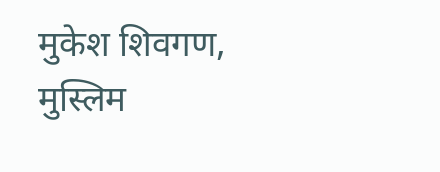मुकेश शिवगण, मुस्लिम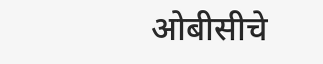ओबीसीचे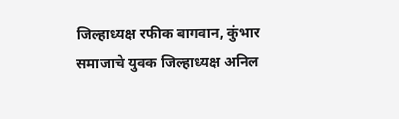जिल्हाध्यक्ष रफीक बागवान, कुंभार समाजाचे युवक जिल्हाध्यक्ष अनिल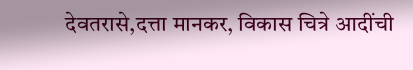देवतरासे,दत्ता मानकर, विकास चित्रे आदींची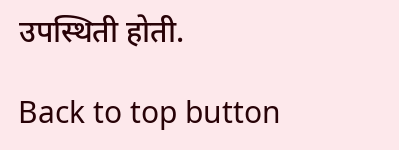उपस्थिती होती.

Back to top button